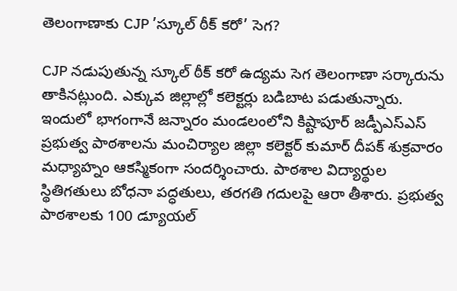తెలంగాణాకు CJP ’స్కూల్ ఠీక్ కరో’ సెగ?

CJP నడుపుతున్న స్కూల్ ఠీక్ కరో ఉద్యమ సెగ తెలంగాణా సర్కారును తాకినట్లుంది. ఎక్కువ జిల్లాల్లో కలెక్టర్లు బడిబాట పడుతున్నారు. ఇందులో భాగంగానే జన్నారం మండలంలోని కిష్టాపూర్ జడ్పీఎస్ఎస్ ప్రభుత్వ పాఠశాలను మంచిర్యాల జిల్లా కలెక్టర్ కుమార్ దీపక్ శుక్రవారం మధ్యాహ్నం ఆకస్మికంగా సందర్శించారు. పాఠశాల విద్యార్థుల స్థితిగతులు బోధనా పద్ధతులు, తరగతి గదులపై ఆరా తీశారు. ప్రభుత్వ పాఠశాలకు 100 డ్యూయల్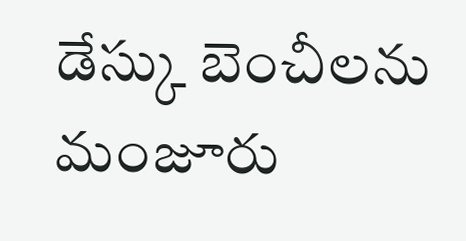డేస్కు బెంచీలను మంజూరు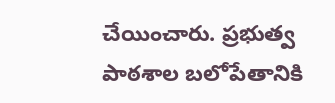చేయించారు. ప్రభుత్వ పాఠశాల బలోపేతానికి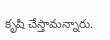కృషి చేస్తామన్నారు.